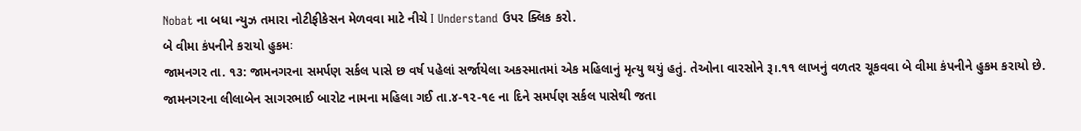Nobat ના બધા ન્યુઝ તમારા નોટીફીકેસન મેળવવા માટે નીચે I Understand ઉપર ક્લિક કરો.
બે વીમા કંપનીને કરાયો હુકમઃ
જામનગર તા. ૧૩: જામનગરના સમર્પણ સર્કલ પાસે છ વર્ષ પહેલાં સર્જાયેલા અકસ્માતમાં એક મહિલાનું મૃત્યુ થયું હતું. તેઓના વારસોને રૂ।.૧૧ લાખનું વળતર ચૂકવવા બે વીમા કંપનીને હુકમ કરાયો છે.
જામનગરના લીલાબેન સાગરભાઈ બારોટ નામના મહિલા ગઈ તા.૪-૧૨-૧૯ ના દિને સમર્પણ સર્કલ પાસેથી જતા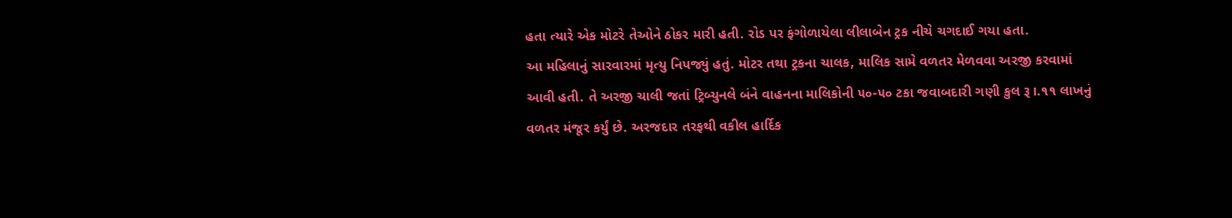હતા ત્યારે એક મોટરે તેઓને ઠોકર મારી હતી. રોડ પર ફંગોળાયેલા લીલાબેન ટ્રક નીચે ચગદાઈ ગયા હતા.
આ મહિલાનું સારવારમાં મૃત્યુ નિપજ્યું હતું. મોટર તથા ટ્રકના ચાલક, માલિક સામે વળતર મેળવવા અરજી કરવામાં આવી હતી. તે અરજી ચાલી જતાં ટ્રિબ્યુનલે બંને વાહનના માલિકોની ૫૦-૫૦ ટકા જવાબદારી ગણી કુલ રૂ।.૧૧ લાખનું વળતર મંજૂર કર્યું છે. અરજદાર તરફથી વકીલ હાર્દિક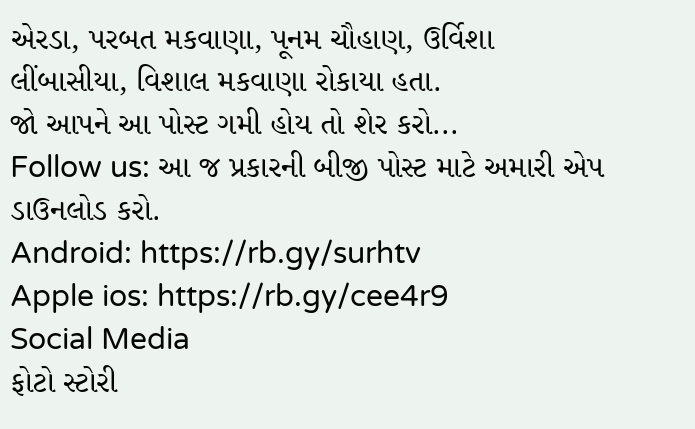એરડા, પરબત મકવાણા, પૂનમ ચૌહાણ, ઉર્વિશા લીંબાસીયા, વિશાલ મકવાણા રોકાયા હતા.
જો આપને આ પોસ્ટ ગમી હોય તો શેર કરો...
Follow us: આ જ પ્રકારની બીજી પોસ્ટ માટે અમારી એપ ડાઉનલોડ કરો.
Android: https://rb.gy/surhtv
Apple ios: https://rb.gy/cee4r9
Social Media
ફોટો સ્ટોરી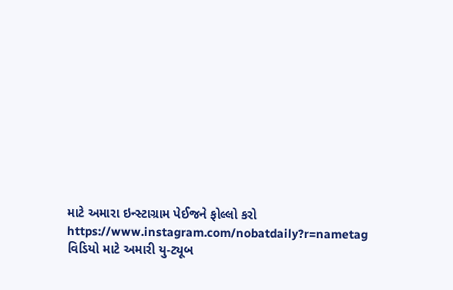માટે અમારા ઇન્સ્ટાગ્રામ પેઈજને ફોલ્લો કરો
https://www.instagram.com/nobatdaily?r=nametag
વિડિયો માટે અમારી યુ-ટ્યૂબ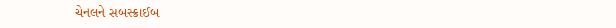ચેનલને સબસ્ક્રાઈબ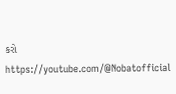કરો
https://youtube.com/@Nobatofficial